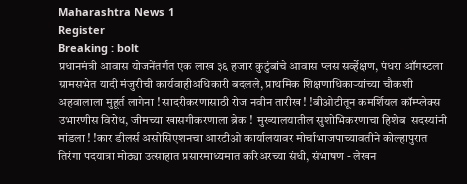Maharashtra News 1
Register
Breaking : bolt
प्रधानमंत्री आवास योजनेंतर्गत एक लाख ३६ हजार कुटुंबांचे आवास प्लस सर्व्हेक्षण, पंधरा ऑगस्टला ग्रामसभेत यादी मंजुरीची कार्यवाहीअधिकारी बदलले, प्राथमिक शिक्षणाधिकाऱ्यांच्या चौकशी अहवालाला मुहूर्त लागेना ! सादरीकरणासाठी रोज नवीन तारीख ! !बीओटीतून कमर्शियल कॉम्प्लेक्स उभारणीस विरोध, जीमच्या खासगीकरणाला ब्रेक !  मुख्यालयातील सुशोभिकरणाचा हिशेब  सदस्यांनी मांडला ! !कार डीलर्स असोसिएशनचा आरटीओ कार्यालयावर मोर्चाभाजपाच्यावतीने कोल्हापुरात तिरंगा पदयात्रा मोठ्या उत्साहात प्रसारमाध्यमात करिअरच्या संधी, संभाषण - लेखन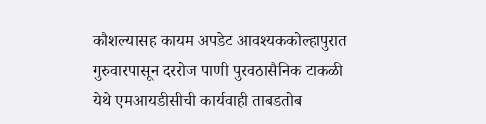कौशल्यासह कायम अपडेट आवश्यककोल्हापुरात गुरुवारपासून दररोज पाणी पुरवठासैनिक टाकळी येथे एमआयडीसीची कार्यवाही ताबडतोब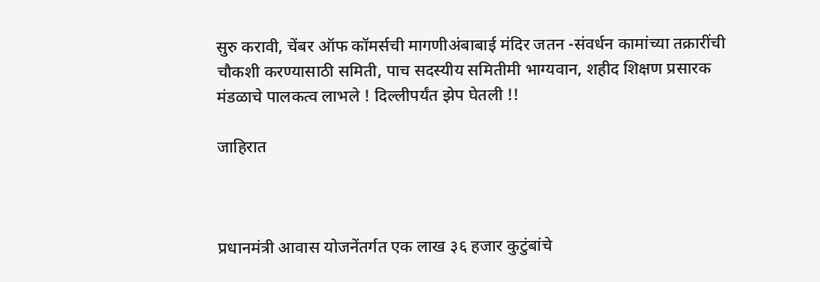सुरु करावी, चेंबर ऑफ कॉमर्सची मागणीअंबाबाई मंदिर जतन -संवर्धन कामांच्या तक्रारींची चौकशी करण्यासाठी समिती, पाच सदस्यीय समितीमी भाग्यवान, शहीद शिक्षण प्रसारक मंडळाचे पालकत्व लाभले ! दिल्लीपर्यंत झेप घेतली !!

जाहिरात



प्रधानमंत्री आवास योजनेंतर्गत एक लाख ३६ हजार कुटुंबांचे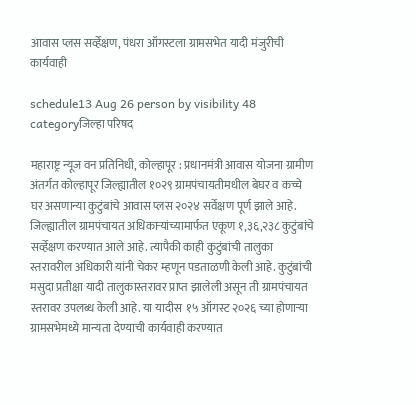आवास प्लस सर्व्हेक्षण, पंधरा ऑगस्टला ग्रामसभेत यादी मंजुरीची कार्यवाही

schedule13 Aug 26 person by visibility 48 categoryजिल्हा परिषद

महाराष्ट्र न्यूज वन प्रतिनिधी, कोल्हापूर : प्रधानमंत्री आवास योजना ग्रामीण अंतर्गत कोल्हापूर जिल्ह्यातील १०२९ ग्रामपंचायतीमधील बेघर व कच्चे घर असणान्या कुटुंबांचे आवास प्लस २०२४ सर्वेक्षण पूर्ण झाले आहे. जिल्ह्यातील ग्रामपंचायत अधिकाऱ्यांच्यामार्फत एकूण १,३६,२३८ कुटुंबांचे सर्व्हेक्षण करण्यात आले आहे. त्यापैकी काही कुटुंबांची तालुका स्तरावरील अधिकारी यांनी चेकर म्हणून पडताळणी केली आहे. कुटुंबांची मसुदा प्रतीक्षा यादी तालुकास्तरावर प्राप्त झालेली असून ती ग्रामपंचायत स्तरावर उपलब्ध केली आहे. या यादीस  १५ ऑगस्ट २०२६ च्या होणाऱ्या ग्रामसभेमध्ये मान्यता देण्याची कार्यवाही करण्यात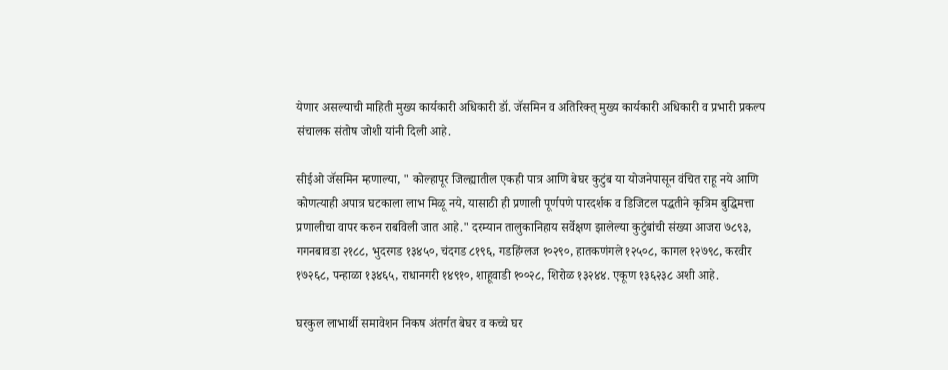येणार असल्याची माहिती मुख्य कार्यकारी अधिकारी डॉ. जॅसमिन व अतिरिक्त् मुख्य कार्यकारी अधिकारी व प्रभारी प्रकल्प संचालक संतोष जोशी यांनी दिली आहे.

सीईओ जॅसमिन म्हणाल्या, " कोल्हापूर जिल्ह्यातील एकही पात्र आणि बेघर कुटुंब या योजनेपासून वंचित राहू नये आणि कोणत्याही अपात्र घटकाला लाभ मिळू नये, यासाठी ही प्रणाली पूर्णपणे पारदर्शक व डिजिटल पद्धतीने कृत्रिम बुद्धिमत्ता  प्रणालीचा वापर करुन राबविली जात आहे." दरम्यान तालुकानिहाय सर्वेक्षण झालेल्या कुटुंबांची संख्या आजरा ७८९३, गगनबावडा २१८८, भुदरगड १३४५०, चंदगड ८१९६, गडहिंग्लज १०२९०, हातकणंगले १२५०८, कागल १२७९८, करवीर १७२६८, पन्हाळा १३४६५, राधानगरी १४९१०, शाहूवाडी १००२८, शिरोळ १३२४४. एकूण १३६२३८ अशी आहे.

घरकुल लाभार्थी समावेशन निकष अंतर्गत बेघर व कच्चे घर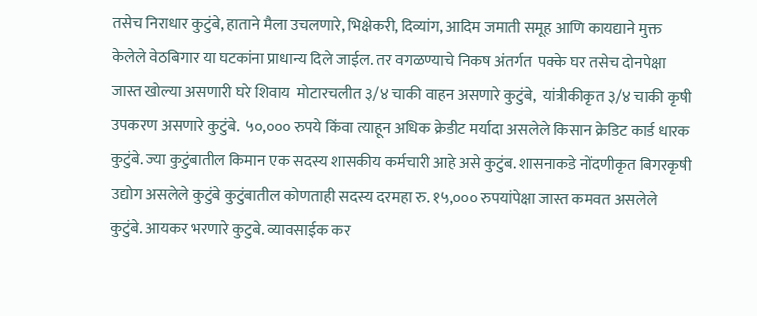तसेच निराधार कुटुंबे, हाताने मैला उचलणारे, भिक्षेकरी, दिव्यांग, आदिम जमाती समूह आणि कायद्याने मुक्त केलेले वेठबिगार या घटकांना प्राधान्य दिले जाईल. तर वगळण्याचे निकष अंतर्गत  पक्के घर तसेच दोनपेक्षा जास्त खोल्या असणारी घरे शिवाय  मोटारचलीत ३/४ चाकी वाहन असणारे कुटुंबे,  यांत्रीकीकृत ३/४ चाकी कृषी उपकरण असणारे कुटुंबे.  ५०,००० रुपये किंवा त्याहून अधिक क्रेडीट मर्यादा असलेले किसान क्रेडिट कार्ड धारक कुटुंबे. ज्या कुटुंबातील किमान एक सदस्य शासकीय कर्मचारी आहे असे कुटुंब. शासनाकडे नोंदणीकृत बिगरकृषी उद्योग असलेले कुटुंबे कुटुंबातील कोणताही सदस्य दरमहा रु. १५,००० रुपयांपेक्षा जास्त कमवत असलेले कुटुंबे. आयकर भरणारे कुटुबे. व्यावसाईक कर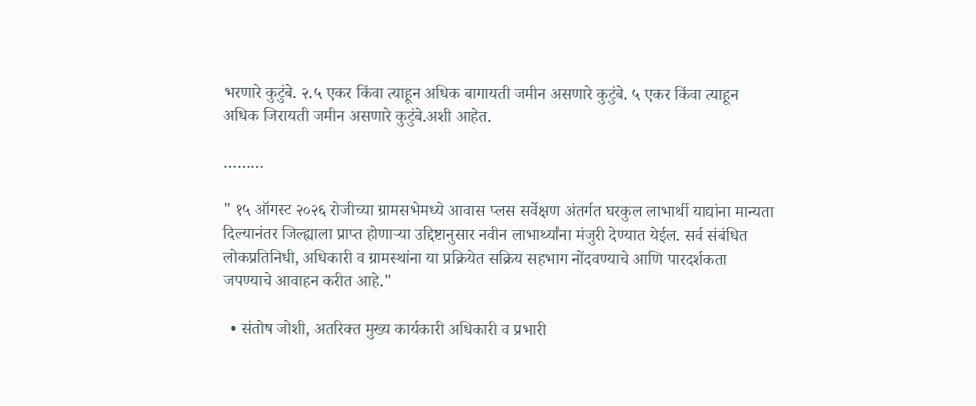भरणारे कुटुंबे. २.५ एकर किंवा त्याहून अधिक बागायती जमीन असणारे कुटुंबे. ५ एकर किंवा त्याहून अधिक जिरायती जमीन असणारे कुटुंबे.अशी आहेत.

………

" १५ ऑगस्ट २०२६ रोजीच्या ग्रामसभेमध्ये आवास प्लस सर्वेक्षण अंतर्गत घरकुल लाभार्थी याद्यांना मान्यता दिल्यानंतर जिल्ह्याला प्राप्त होणाऱ्या उद्दिष्टानुसार नवीन लाभार्थ्यांना मंजुरी देण्यात येईल. सर्व संबंधित लोकप्रतिनिधी, अधिकारी व ग्रामस्थांना या प्रक्रियेत सक्रिय सहभाग नोंदवण्याचे आणि पारदर्शकता जपण्याचे आवाहन करीत आहे."

  • संतोष जोशी, अतरिक्त मुख्य कार्यकारी अधिकारी व प्रभारी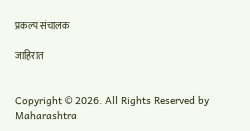प्रकल्प संचालक

जाहिरात


Copyright © 2026. All Rights Reserved by Maharashtra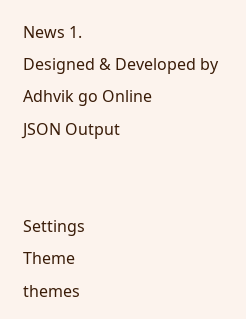News 1.
Designed & Developed by Adhvik go Online
JSON Output


Settings
Theme
themes